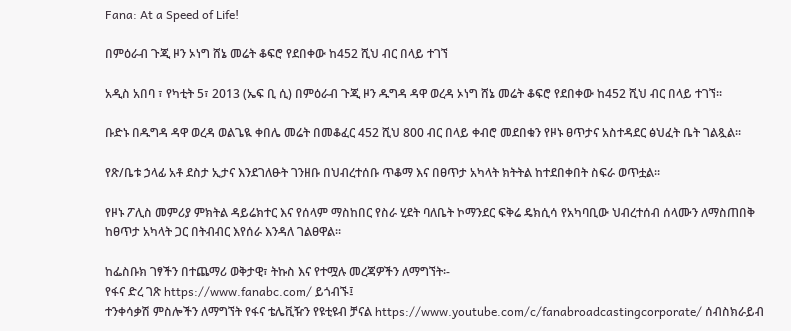Fana: At a Speed of Life!

በምዕራብ ጉጂ ዞን ኦነግ ሸኔ መሬት ቆፍሮ የደበቀው ከ452 ሺህ ብር በላይ ተገኘ

አዲስ አበባ ፣ የካቲት 5፣ 2013 (ኤፍ ቢ ሲ) በምዕራብ ጉጂ ዞን ዱግዳ ዳዋ ወረዳ ኦነግ ሸኔ መሬት ቆፍሮ የደበቀው ከ452 ሺህ ብር በላይ ተገኘ፡፡

ቡድኑ በዱግዳ ዳዋ ወረዳ ወልጌዪ ቀበሌ መሬት በመቆፈር 452 ሺህ 800 ብር በላይ ቀብሮ መደበቁን የዞኑ ፀጥታና አስተዳደር ፅህፈት ቤት ገልጿል፡፡

የጽ/ቤቱ ኃላፊ አቶ ደስታ ኢታና እንደገለፁት ገንዘቡ በህብረተሰቡ ጥቆማ እና በፀጥታ አካላት ክትትል ከተደበቀበት ስፍራ ወጥቷል፡፡

የዞኑ ፖሊስ መምሪያ ምክትል ዳይሬክተር እና የሰላም ማስከበር የስራ ሂደት ባለቤት ኮማንደር ፍቅሬ ዴክሲሳ የአካባቢው ህብረተሰብ ሰላሙን ለማስጠበቅ ከፀጥታ አካላት ጋር በትብብር እየሰራ እንዳለ ገልፀዋል፡፡

ከፌስቡክ ገፃችን በተጨማሪ ወቅታዊ፣ ትኩስ እና የተሟሉ መረጃዎችን ለማግኘት፡-
የፋና ድረ ገጽ https://www.fanabc.com/ ይጎብኙ፤
ተንቀሳቃሽ ምስሎችን ለማግኘት የፋና ቴሌቪዥን የዩቲዩብ ቻናል https://www.youtube.com/c/fanabroadcastingcorporate/ ሰብስክራይብ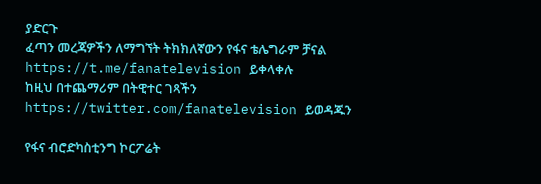ያድርጉ
ፈጣን መረጃዎችን ለማግኘት ትክክለኛውን የፋና ቴሌግራም ቻናል https://t.me/fanatelevision ይቀላቀሉ
ከዚህ በተጨማሪም በትዊተር ገጻችን https://twitter.com/fanatelevision ይወዳጁን

የፋና ብሮድካስቲንግ ኮርፖሬት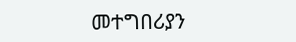መተግበሪያን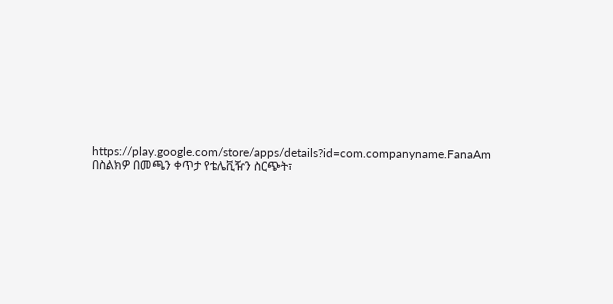https://play.google.com/store/apps/details?id=com.companyname.FanaAm በስልክዎ በመጫን ቀጥታ የቴሌቪዥን ስርጭት፣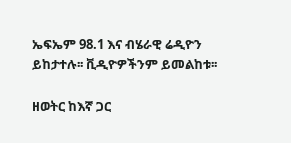ኤፍኤም 98.1 እና ብሄራዊ ሬዲዮን ይከታተሉ፡፡ ቪዲዮዎችንም ይመልከቱ፡፡

ዘወትር ከእኛ ጋር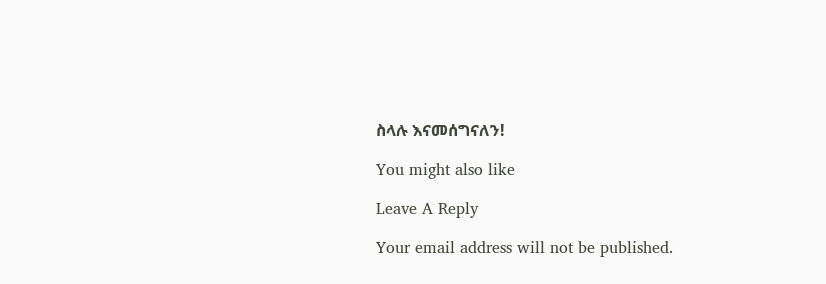ስላሉ እናመሰግናለን!

You might also like

Leave A Reply

Your email address will not be published.